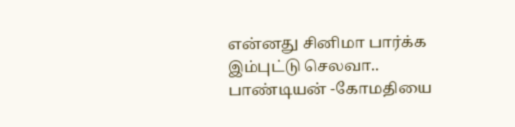என்னது சினிமா பார்க்க இம்புட்டு செலவா.. பாண்டியன் -கோமதியை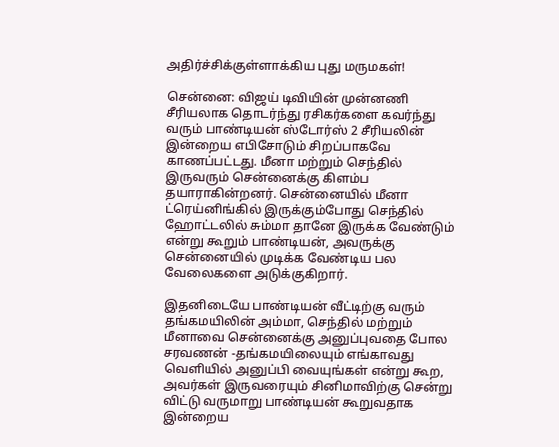அதிர்ச்சிக்குள்ளாக்கிய புது மருமகள்!

சென்னை: விஜய் டிவியின் முன்னணி சீரியலாக தொடர்ந்து ரசிகர்களை கவர்ந்து வரும் பாண்டியன் ஸ்டோர்ஸ் 2 சீரியலின் இன்றைய எபிசோடும் சிறப்பாகவே காணப்பட்டது. மீனா மற்றும் செந்தில் இருவரும் சென்னைக்கு கிளம்ப தயாராகின்றனர். சென்னையில் மீனா ட்ரெய்னிங்கில் இருக்கும்போது செந்தில் ஹோட்டலில் சும்மா தானே இருக்க வேண்டும் என்று கூறும் பாண்டியன், அவருக்கு சென்னையில் முடிக்க வேண்டிய பல வேலைகளை அடுக்குகிறார்.

இதனிடையே பாண்டியன் வீட்டிற்கு வரும் தங்கமயிலின் அம்மா, செந்தில் மற்றும் மீனாவை சென்னைக்கு அனுப்புவதை போல சரவணன் -தங்கமயிலையும் எங்காவது வெளியில் அனுப்பி வையுங்கள் என்று கூற, அவர்கள் இருவரையும் சினிமாவிற்கு சென்று விட்டு வருமாறு பாண்டியன் கூறுவதாக இன்றைய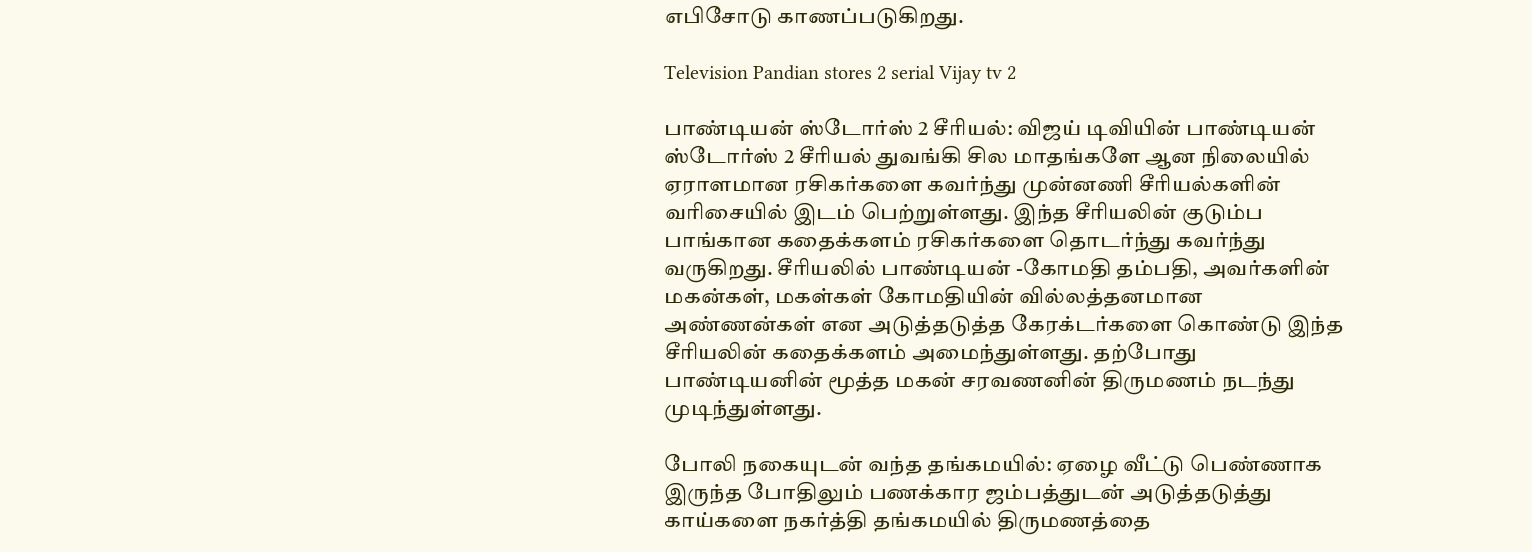எபிசோடு காணப்படுகிறது.

Television Pandian stores 2 serial Vijay tv 2

பாண்டியன் ஸ்டோர்ஸ் 2 சீரியல்: விஜய் டிவியின் பாண்டியன் ஸ்டோர்ஸ் 2 சீரியல் துவங்கி சில மாதங்களே ஆன நிலையில் ஏராளமான ரசிகர்களை கவர்ந்து முன்னணி சீரியல்களின் வரிசையில் இடம் பெற்றுள்ளது. இந்த சீரியலின் குடும்ப பாங்கான கதைக்களம் ரசிகர்களை தொடர்ந்து கவர்ந்து வருகிறது. சீரியலில் பாண்டியன் -கோமதி தம்பதி, அவர்களின் மகன்கள், மகள்கள் கோமதியின் வில்லத்தனமான அண்ணன்கள் என அடுத்தடுத்த கேரக்டர்களை கொண்டு இந்த சீரியலின் கதைக்களம் அமைந்துள்ளது. தற்போது பாண்டியனின் மூத்த மகன் சரவணனின் திருமணம் நடந்து முடிந்துள்ளது.

போலி நகையுடன் வந்த தங்கமயில்: ஏழை வீட்டு பெண்ணாக இருந்த போதிலும் பணக்கார ஜம்பத்துடன் அடுத்தடுத்து காய்களை நகர்த்தி தங்கமயில் திருமணத்தை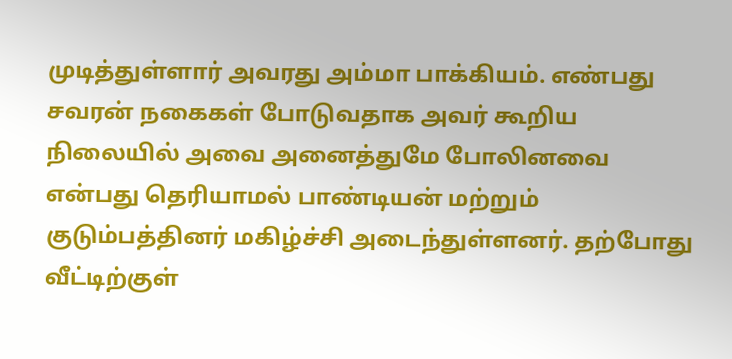முடித்துள்ளார் அவரது அம்மா பாக்கியம். எண்பது சவரன் நகைகள் போடுவதாக அவர் கூறிய நிலையில் அவை அனைத்துமே போலினவை என்பது தெரியாமல் பாண்டியன் மற்றும் குடும்பத்தினர் மகிழ்ச்சி அடைந்துள்ளனர். தற்போது வீட்டிற்குள்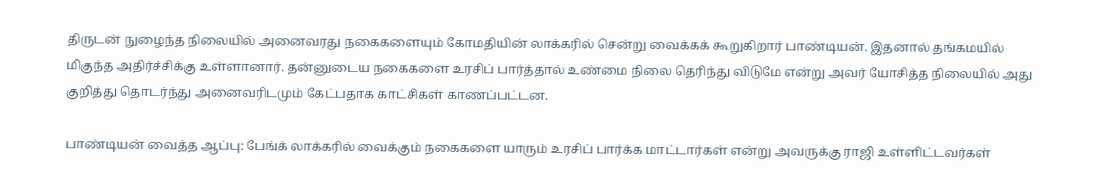திருடன் நுழைந்த நிலையில் அனைவரது நகைகளையும் கோமதியின் லாக்கரில் சென்று வைக்கக் கூறுகிறார் பாண்டியன். இதனால் தங்கமயில் மிகுந்த அதிர்ச்சிக்கு உள்ளானார். தன்னுடைய நகைகளை உரசிப் பார்த்தால் உண்மை நிலை தெரிந்து விடுமே என்று அவர் யோசித்த நிலையில் அது குறித்து தொடர்ந்து அனைவரிடமும் கேட்பதாக காட்சிகள் காணப்பட்டன.

பாண்டியன் வைத்த ஆப்பு: பேங்க் லாக்கரில் வைக்கும் நகைகளை யாரும் உரசிப் பார்க்க மாட்டார்கள் என்று அவருக்கு ராஜி உள்ளிட்டவர்கள்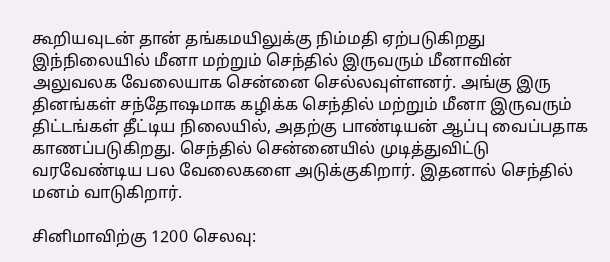கூறியவுடன் தான் தங்கமயிலுக்கு நிம்மதி ஏற்படுகிறது இந்நிலையில் மீனா மற்றும் செந்தில் இருவரும் மீனாவின் அலுவலக வேலையாக சென்னை செல்லவுள்ளனர். அங்கு இரு தினங்கள் சந்தோஷமாக கழிக்க செந்தில் மற்றும் மீனா இருவரும் திட்டங்கள் தீட்டிய நிலையில், அதற்கு பாண்டியன் ஆப்பு வைப்பதாக காணப்படுகிறது. செந்தில் சென்னையில் முடித்துவிட்டு வரவேண்டிய பல வேலைகளை அடுக்குகிறார். இதனால் செந்தில் மனம் வாடுகிறார்.

சினிமாவிற்கு 1200 செலவு: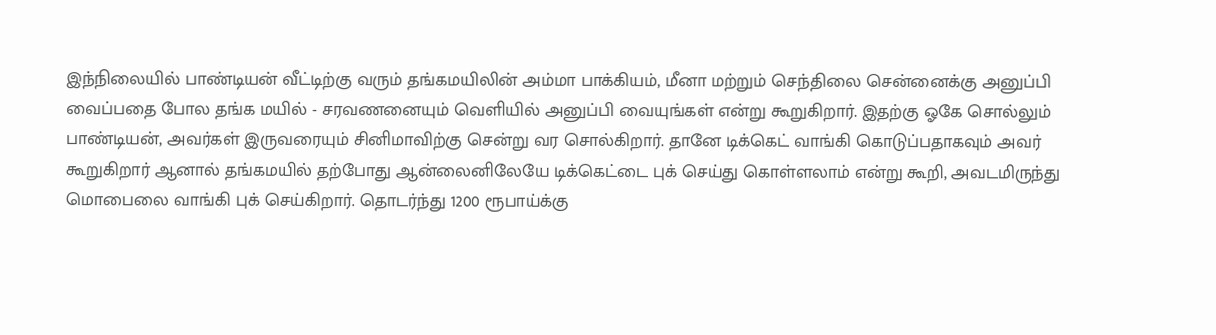இந்நிலையில் பாண்டியன் வீட்டிற்கு வரும் தங்கமயிலின் அம்மா பாக்கியம், மீனா மற்றும் செந்திலை சென்னைக்கு அனுப்பி வைப்பதை போல தங்க மயில் - சரவணனையும் வெளியில் அனுப்பி வையுங்கள் என்று கூறுகிறார். இதற்கு ஓகே சொல்லும் பாண்டியன், அவர்கள் இருவரையும் சினிமாவிற்கு சென்று வர சொல்கிறார். தானே டிக்கெட் வாங்கி கொடுப்பதாகவும் அவர் கூறுகிறார் ஆனால் தங்கமயில் தற்போது ஆன்லைனிலேயே டிக்கெட்டை புக் செய்து கொள்ளலாம் என்று கூறி, அவடமிருந்து மொபைலை வாங்கி புக் செய்கிறார். தொடர்ந்து 1200 ரூபாய்க்கு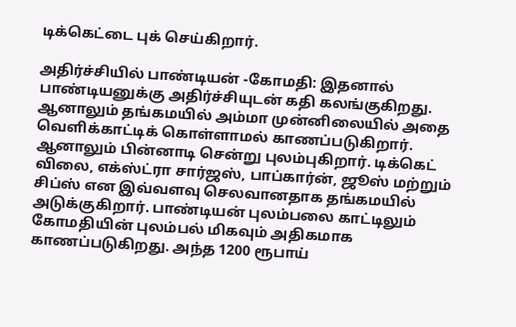டிக்கெட்டை புக் செய்கிறார்.

அதிர்ச்சியில் பாண்டியன் -கோமதி: இதனால் பாண்டியனுக்கு அதிர்ச்சியுடன் கதி கலங்குகிறது. ஆனாலும் தங்கமயில் அம்மா முன்னிலையில் அதை வெளிக்காட்டிக் கொள்ளாமல் காணப்படுகிறார். ஆனாலும் பின்னாடி சென்று புலம்புகிறார். டிக்கெட் விலை, எக்ஸ்ட்ரா சார்ஜஸ், பாப்கார்ன், ஜூஸ் மற்றும் சிப்ஸ் என இவ்வளவு செலவானதாக தங்கமயில் அடுக்குகிறார். பாண்டியன் புலம்பலை காட்டிலும் கோமதியின் புலம்பல் மிகவும் அதிகமாக காணப்படுகிறது. அந்த 1200 ரூபாய்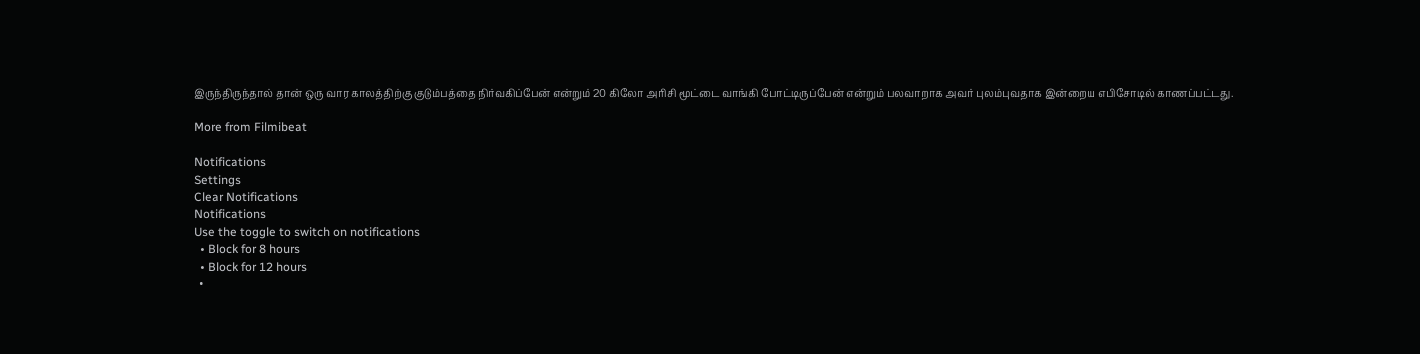இருந்திருந்தால் தான் ஒரு வார காலத்திற்கு குடும்பத்தை நிர்வகிப்பேன் என்றும் 20 கிலோ அரிசி மூட்டை வாங்கி போட்டிருப்பேன் என்றும் பலவாறாக அவர் புலம்புவதாக இன்றைய எபிசோடில் காணப்பட்டது.

More from Filmibeat

Notifications
Settings
Clear Notifications
Notifications
Use the toggle to switch on notifications
  • Block for 8 hours
  • Block for 12 hours
  •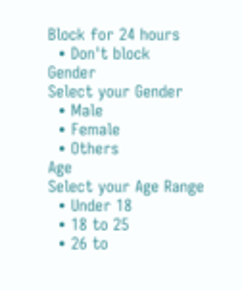Block for 24 hours
  • Don't block
Gender
Select your Gender
  • Male
  • Female
  • Others
Age
Select your Age Range
  • Under 18
  • 18 to 25
  • 26 to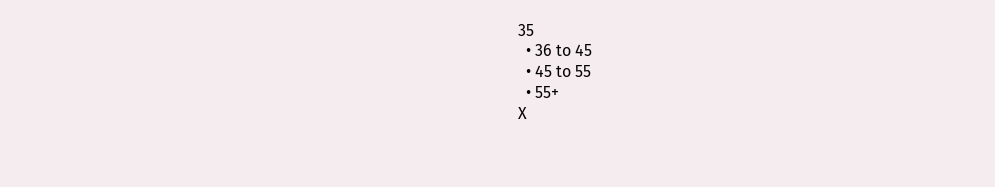35
  • 36 to 45
  • 45 to 55
  • 55+
X